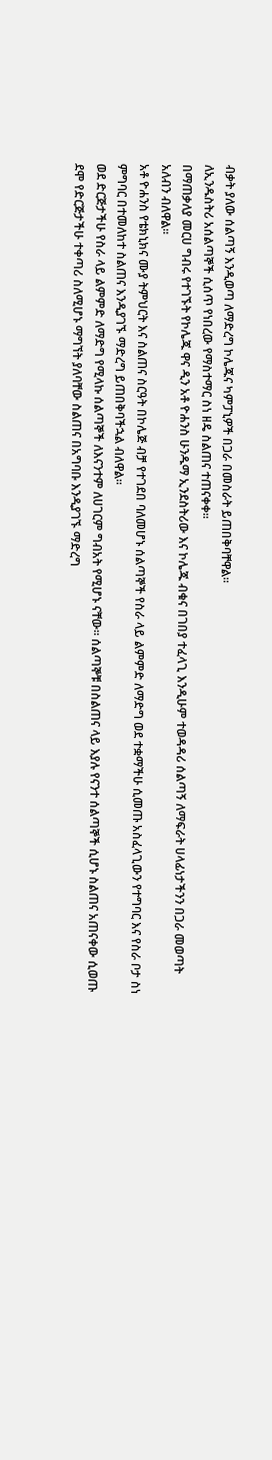ብቃት ያለው ሰልጣኝ እንዲወጣ ለማድረግ ኮሌጁና ካምፓኒዎች በጋራ በመስራት ይጠበቅባቸዋል፡፡
ለኢንዱስትሪ አሰልጣኞች ሲሰጥ የነበረው የማስተማር ስነ ዘዴ ስልጠና ተጠናቀቀ፡፡
በማጠቃለያ መርሀ ግብሩ የተገኙት የኮሌጁ ዋና ዲን አቶ ዮሐንስ ሁንዱማ ኢንደስትሪው እና ኮሌጁ ብቁና በገበያ ተፈላጊ እንዲሁም ተወዳዳሪ ሰልጣኝ ለማፍራት ሀላፊነታችንን በጋራ መወጣት አለብን ብለዋል፡፡
አቶ ዮሐንስ የቴክኒክና ሙያ ትምህርት እና ስልጠና ስርዓት በኮሌጅ ብቻ የተገደበ ባለመሆኑ ሰልጣኞች የስራ ላይ ልምምድ ለማድግ ወደ ተቋማችሁ ሲመጡ አስፈላጊውን የተግባር እና የስራ ቦታ ስነ ምግባር በተመለከተ ስልጠና እንዲያገኙ ማድረግ ይጠበቅባችኋል ብለዋል፡፡
ወደ ድርጅታችሁ የስራ ላይ ልምምድ ለማድግ የሚላኩ ሰልጣኞች ለእናንተም ለሀገርም ግብአት የሚሆኑ ናቸው፡፡ ሰልጣኞቹ በስልጠና ላይ እያሉ የናንተ ሰልጣኞች ሲሆኑ ስልጠና አጠናቀው ሲወጡ ደሞ የድርጅታችሁ ተቀጣሪ ስለሚሆኑ ማግኘት ያለባቸው ስልጠና በአግባቡ እንዲያገኙ ማድረግ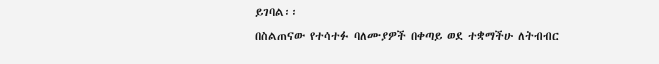ይገባል፡፡
በስልጠናው የተሳተፉ ባለሙያዎች በቀጣይ ወደ ተቋማችሁ ለትብብር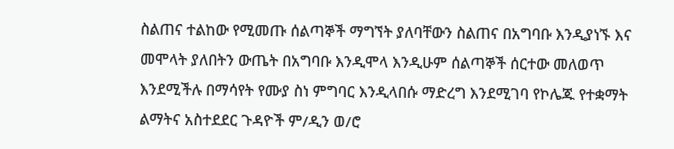ስልጠና ተልከው የሚመጡ ሰልጣኞች ማግኘት ያለባቸውን ስልጠና በአግባቡ እንዲያነኙ እና መሞላት ያለበትን ውጤት በአግባቡ እንዲሞላ እንዲሁም ሰልጣኞች ሰርተው መለወጥ እንደሚችሉ በማሳየት የሙያ ስነ ምግባር እንዲላበሱ ማድረግ እንደሚገባ የኮሌጁ የተቋማት ልማትና አስተደደር ጉዳዮች ም/ዲን ወ/ሮ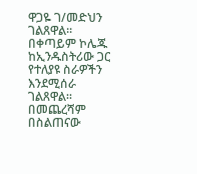ዋጋዬ ገ/መድህን ገልጸዋል፡፡
በቀጣይም ኮሌጁ ከኢንዱስትሪው ጋር የተለያዩ ስራዎችን እንደሚሰራ ገልጸዋል።
በመጨረሻም በስልጠናው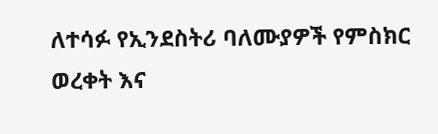ለተሳፉ የኢንደስትሪ ባለሙያዎች የምስክር ወረቀት እና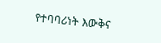የተባባሪነት እውቅና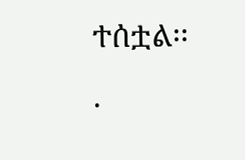ተሰቷል፡፡
.